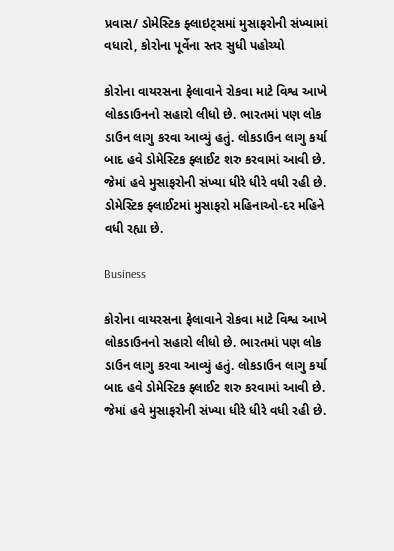પ્રવાસ/ ડોમેસ્ટિક ફ્લાઇટ્સમાં મુસાફરોની સંખ્યામાં વધારો, કોરોના પૂર્વેના સ્તર સુધી પહોચ્યો

કોરોના વાયરસના ફેલાવાને રોકવા માટે વિશ્વ આખે લોકડાઉનનો સહારો લીધો છે. ભારતમાં પણ લોક ડાઉન લાગુ કરવા આવ્યું હતું. લોકડાઉન લાગુ કર્યા બાદ હવે ડોમેસ્ટિક ફ્લાઈટ શરુ કરવામાં આવી છે.  જેમાં હવે મુસાફરોની સંખ્યા ધીરે ધીરે વધી રહી છે. ડોમેસ્ટિક ફ્લાઈટમાં મુસાફરો મહિનાઓ-દર મહિને વધી રહ્યા છે.

Business

કોરોના વાયરસના ફેલાવાને રોકવા માટે વિશ્વ આખે લોકડાઉનનો સહારો લીધો છે. ભારતમાં પણ લોક ડાઉન લાગુ કરવા આવ્યું હતું. લોકડાઉન લાગુ કર્યા બાદ હવે ડોમેસ્ટિક ફ્લાઈટ શરુ કરવામાં આવી છે.  જેમાં હવે મુસાફરોની સંખ્યા ધીરે ધીરે વધી રહી છે.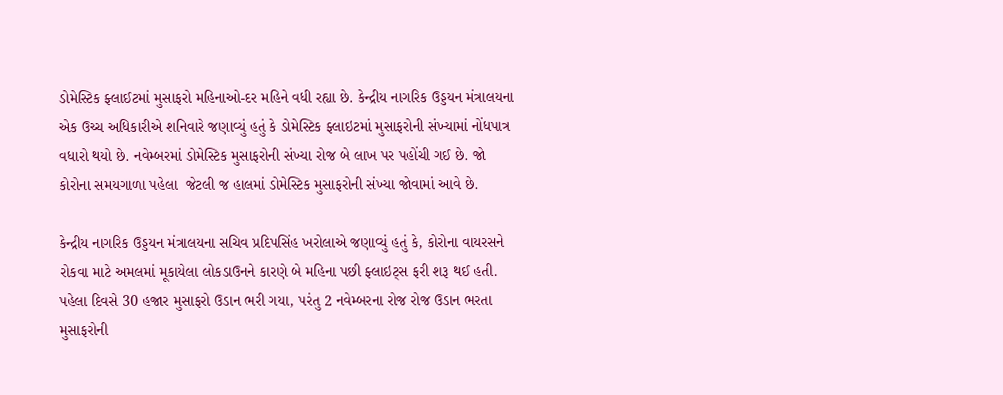ડોમેસ્ટિક ફ્લાઈટમાં મુસાફરો મહિનાઓ-દર મહિને વધી રહ્યા છે. કેન્દ્રીય નાગરિક ઉડ્ડયન મંત્રાલયના એક ઉચ્ચ અધિકારીએ શનિવારે જણાવ્યું હતું કે ડોમેસ્ટિક ફ્લાઇટમાં મુસાફરોની સંખ્યામાં નોંધપાત્ર વધારો થયો છે. નવેમ્બરમાં ડોમેસ્ટિક મુસાફરોની સંખ્યા રોજ બે લાખ પર પહોંચી ગઈ છે. જો કોરોના સમયગાળા પહેલા  જેટલી જ હાલમાં ડોમેસ્ટિક મુસાફરોની સંખ્યા જોવામાં આવે છે.

કેન્દ્રીય નાગરિક ઉડ્ડયન મંત્રાલયના સચિવ પ્રદિપસિંહ ખરોલાએ જણાવ્યું હતું કે, કોરોના વાયરસને રોકવા માટે અમલમાં મૂકાયેલા લોકડાઉનને કારણે બે મહિના પછી ફ્લાઇટ્સ ફરી શરૂ થઈ હતી. પહેલા દિવસે 30 હજાર મુસાફરો ઉડાન ભરી ગયા, પરંતુ 2 નવેમ્બરના રોજ રોજ ઉડાન ભરતા મુસાફરોની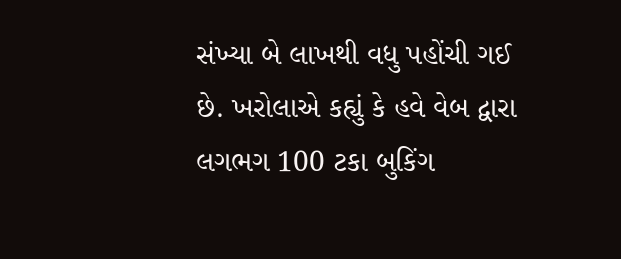સંખ્યા બે લાખથી વધુ પહોંચી ગઈ છે. ખરોલાએ કહ્યું કે હવે વેબ દ્વારા લગભગ 100 ટકા બુકિંગ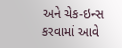અને ચેક-ઇન્સ કરવામાં આવે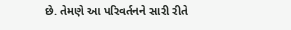છે. તેમણે આ પરિવર્તનને સારી રીતે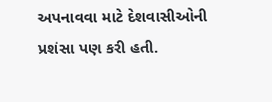અપનાવવા માટે દેશવાસીઓની પ્રશંસા પણ કરી હતી.